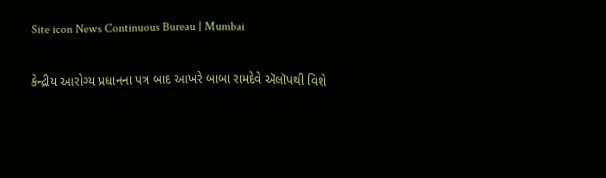Site icon News Continuous Bureau | Mumbai

કેન્દ્રીય આરોગ્ય પ્રધાનના પત્ર બાદ આખરે બાબા રામદેવે ઍલૉપથી વિશે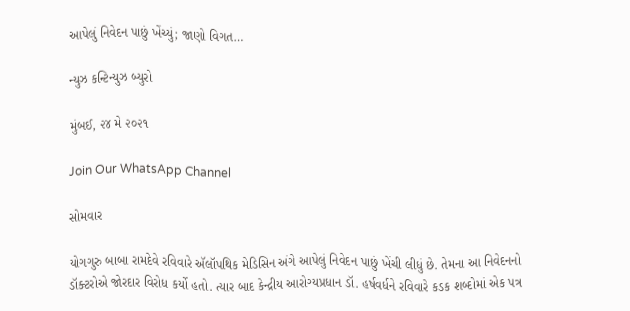આપેલું નિવેદન પાછું ખેંચ્યું; જાણો વિગત…

ન્યુઝ કન્ટિન્યુઝ બ્યુરો

મુંબઈ, ૨૪ મે ૨૦૨૧

Join Our WhatsApp Channel

સોમવાર

યોગગુરુ બાબા રામદેવે રવિવારે ઍલૉપથિક મેડિસિન અંગે આપેલું નિવેદન પાછું ખેંચી લીધું છે. તેમના આ નિવેદનનો ડૉક્ટરોએ જોરદાર વિરોધ કર્યો હતો. ત્યાર બાદ કેન્દ્રીય આરોગ્યપ્રધાન ડૉ. હર્ષવર્ધને રવિવારે કડક શબ્દોમાં એક પત્ર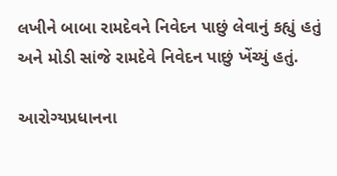લખીને બાબા રામદેવને નિવેદન પાછું લેવાનું કહ્યું હતું અને મોડી સાંજે રામદેવે નિવેદન પાછું ખેંચ્યું હતું.

આરોગ્યપ્રધાનના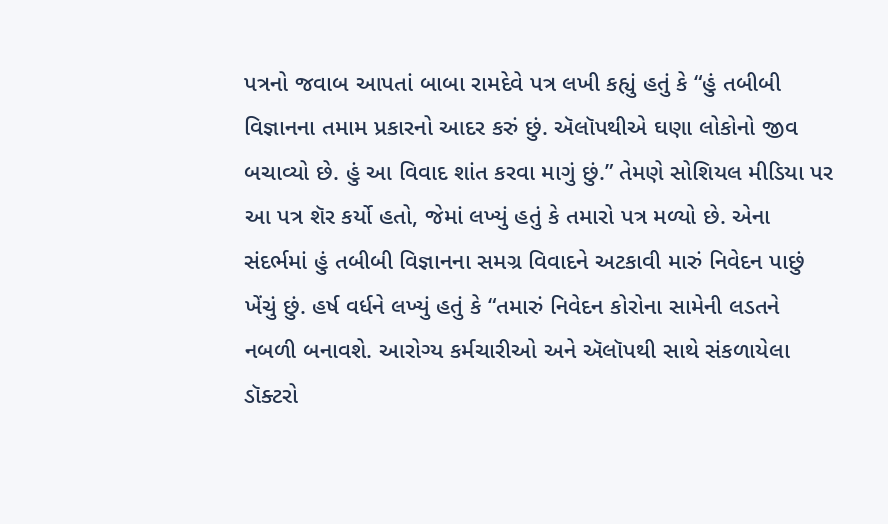પત્રનો જવાબ આપતાં બાબા રામદેવે પત્ર લખી કહ્યું હતું કે “હું તબીબી વિજ્ઞાનના તમામ પ્રકારનો આદર કરું છું. ઍલૉપથીએ ઘણા લોકોનો જીવ બચાવ્યો છે. હું આ વિવાદ શાંત કરવા માગું છું.” તેમણે સોશિયલ મીડિયા પર આ પત્ર શૅર કર્યો હતો, જેમાં લખ્યું હતું કે તમારો પત્ર મળ્યો છે. એના સંદર્ભમાં હું તબીબી વિજ્ઞાનના સમગ્ર વિવાદને અટકાવી મારું નિવેદન પાછું ખેંચું છું. હર્ષ વર્ધને લખ્યું હતું કે “તમારું નિવેદન કોરોના સામેની લડતને નબળી બનાવશે. આરોગ્ય કર્મચારીઓ અને ઍલૉપથી સાથે સંકળાયેલા ડૉક્ટરો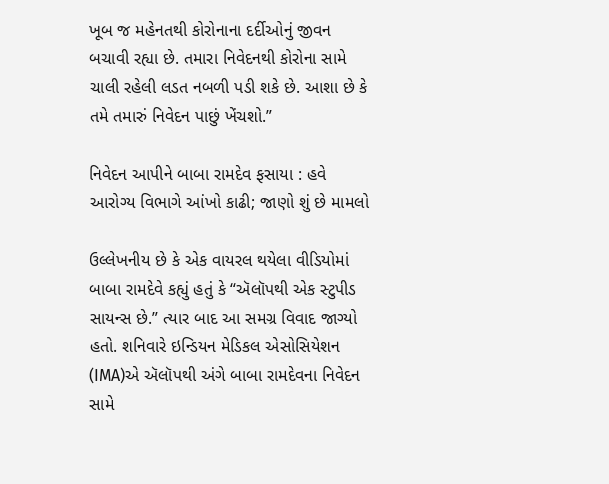ખૂબ જ મહેનતથી કોરોનાના દર્દીઓનું જીવન બચાવી રહ્યા છે. તમારા નિવેદનથી કોરોના સામે ચાલી રહેલી લડત નબળી પડી શકે છે. આશા છે કે તમે તમારું નિવેદન પાછું ખેંચશો.”

નિવેદન આપીને બાબા રામદેવ ફસાયા : હવે આરોગ્ય વિભાગે આંખો કાઢી; જાણો શું છે મામલો

ઉલ્લેખનીય છે કે એક વાયરલ થયેલા વીડિયોમાં બાબા રામદેવે કહ્યું હતું કે “ઍલૉપથી એક સ્ટુપીડ સાયન્સ છે.” ત્યાર બાદ આ સમગ્ર વિવાદ જાગ્યો હતો. શનિવારે ઇન્ડિયન મેડિકલ એસોસિયેશન (IMA)એ ઍલૉપથી અંગે બાબા રામદેવના નિવેદન સામે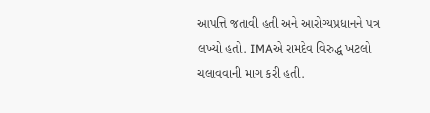આપત્તિ જતાવી હતી અને આરોગ્યપ્રધાનને પત્ર લખ્યો હતો. IMAએ રામદેવ વિરુદ્ધ ખટલો ચલાવવાની માગ કરી હતી.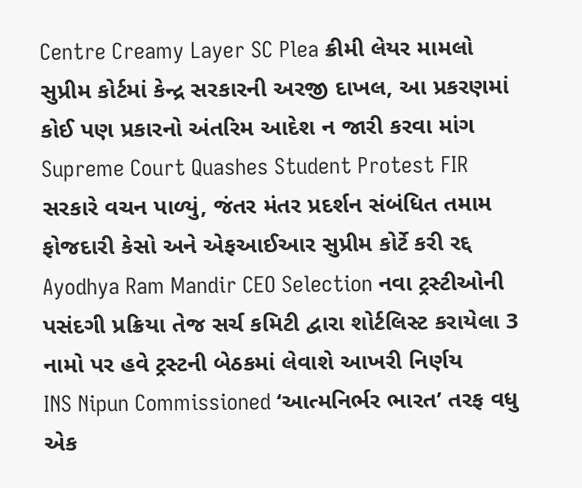Centre Creamy Layer SC Plea ક્રીમી લેયર મામલો સુપ્રીમ કોર્ટમાં કેન્દ્ર સરકારની અરજી દાખલ, આ પ્રકરણમાં કોઈ પણ પ્રકારનો અંતરિમ આદેશ ન જારી કરવા માંગ
Supreme Court Quashes Student Protest FIR સરકારે વચન પાળ્યું, જંતર મંતર પ્રદર્શન સંબંધિત તમામ ફોજદારી કેસો અને એફઆઈઆર સુપ્રીમ કોર્ટે કરી રદ્દ
Ayodhya Ram Mandir CEO Selection નવા ટ્રસ્ટીઓની પસંદગી પ્રક્રિયા તેજ સર્ચ કમિટી દ્વારા શોર્ટલિસ્ટ કરાયેલા 3 નામો પર હવે ટ્રસ્ટની બેઠકમાં લેવાશે આખરી નિર્ણય
INS Nipun Commissioned ‘આત્મનિર્ભર ભારત’ તરફ વધુ એક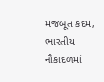મજબૂત કદમ, ભારતીય નૌકાદળમાં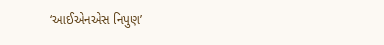‘આઈએનએસ નિપુણ’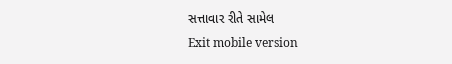સત્તાવાર રીતે સામેલ
Exit mobile version